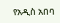የአዲስ አበባ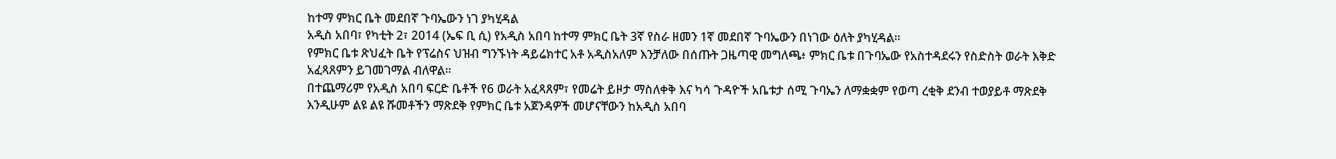ከተማ ምክር ቤት መደበኛ ጉባኤውን ነገ ያካሂዳል
አዲስ አበባ፣ የካቲት 2፣ 2014 (ኤፍ ቢ ሲ) የአዲስ አበባ ከተማ ምክር ቤት 3ኛ የስራ ዘመን 1ኛ መደበኛ ጉባኤውን በነገው ዕለት ያካሂዳል።
የምክር ቤቱ ጽህፈት ቤት የፕሬስና ህዝብ ግንኙነት ዳይሬክተር አቶ አዲስአለም እንቻለው በሰጡት ጋዜጣዊ መግለጫ፥ ምክር ቤቱ በጉባኤው የአስተዳደሩን የስድስት ወራት እቅድ አፈጻጸምን ይገመገማል ብለዋል።
በተጨማሪም የአዲስ አበባ ፍርድ ቤቶች የ6 ወራት አፈጻጸም፣ የመሬት ይዞታ ማስለቀቅ እና ካሳ ጉዳዮች አቤቱታ ሰሚ ጉባኤን ለማቋቋም የወጣ ረቂቅ ደንብ ተወያይቶ ማጽደቅ እንዲሁም ልዩ ልዩ ሹመቶችን ማጽደቅ የምክር ቤቱ አጀንዳዎች መሆናቸውን ከአዲስ አበባ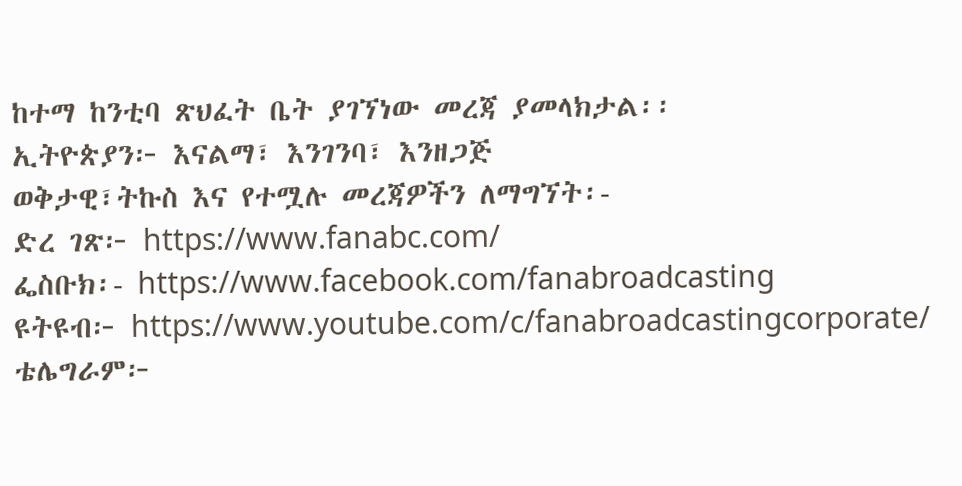ከተማ ከንቲባ ጽህፈት ቤት ያገኘነው መረጃ ያመላክታል፡፡
ኢትዮጵያን፦ እናልማ፣ እንገንባ፣ እንዘጋጅ
ወቅታዊ፣ትኩስ እና የተሟሉ መረጃዎችን ለማግኘት፡-
ድረ ገጽ፦ https://www.fanabc.com/
ፌስቡክ፡- https://www.facebook.com/fanabroadcasting
ዩትዩብ፦ https://www.youtube.com/c/fanabroadcastingcorporate/
ቴሌግራም፦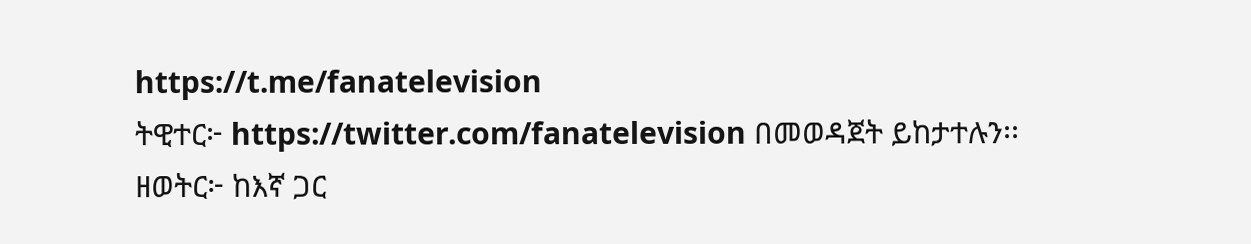https://t.me/fanatelevision
ትዊተር፦ https://twitter.com/fanatelevision በመወዳጀት ይከታተሉን፡፡
ዘወትር፦ ከእኛ ጋር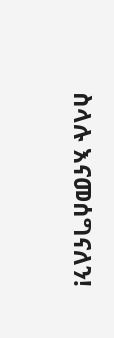ስላሉ እናመሰግናለን!